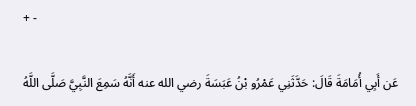+ -

عَن أَبِي أُمَامَةَ قَالَ: حَدَّثَنِي عَمْرُو بْنُ عَبَسَةَ رضي الله عنه أَنَّهُ سَمِعَ النَّبِيَّ صَلَّى اللَّهُ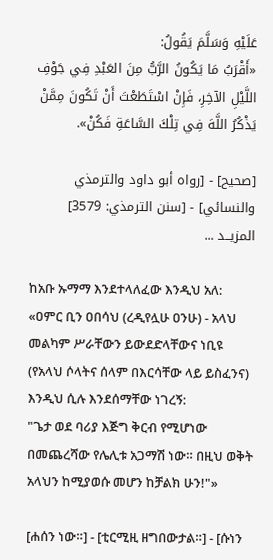عَلَيْهِ وَسَلَّمَ يَقُولُ:
«أَقْرَبُ مَا يَكُونُ الرَّبُّ مِنَ العَبْدِ فِي جَوْفِ اللَّيْلِ الآخِرِ، فَإِنْ اسْتَطَعْتَ أَنْ تَكُونَ مِمَّنْ يَذْكُرُ اللَّهَ فِي تِلْكَ السَّاعَةِ فَكُنْ».

[صحيح] - [رواه أبو داود والترمذي والنسائي] - [سنن الترمذي: 3579]
المزيــد ...

ከአቡ ኡማማ እንደተላለፈው እንዲህ አለ: «ዐምር ቢን ዐበሳህ (ረዲየሏሁ ዐንሁ) - አላህ መልካም ሥራቸውን ይውደድላቸውና ነቢዩ (የአላህ ሶላትና ሰላም በእርሳቸው ላይ ይስፈንና) እንዲህ ሲሉ እንደሰማቸው ነገረኝ:
"ጌታ ወደ ባሪያ እጅግ ቅርብ የሚሆነው በመጨረሻው የሌሊቱ አጋማሽ ነው። በዚህ ወቅት አላህን ከሚያወሱ መሆን ከቻልክ ሁን!"»

[ሐሰን ነው።] - [ቲርሚዚ ዘግበውታል።] - [ሱነን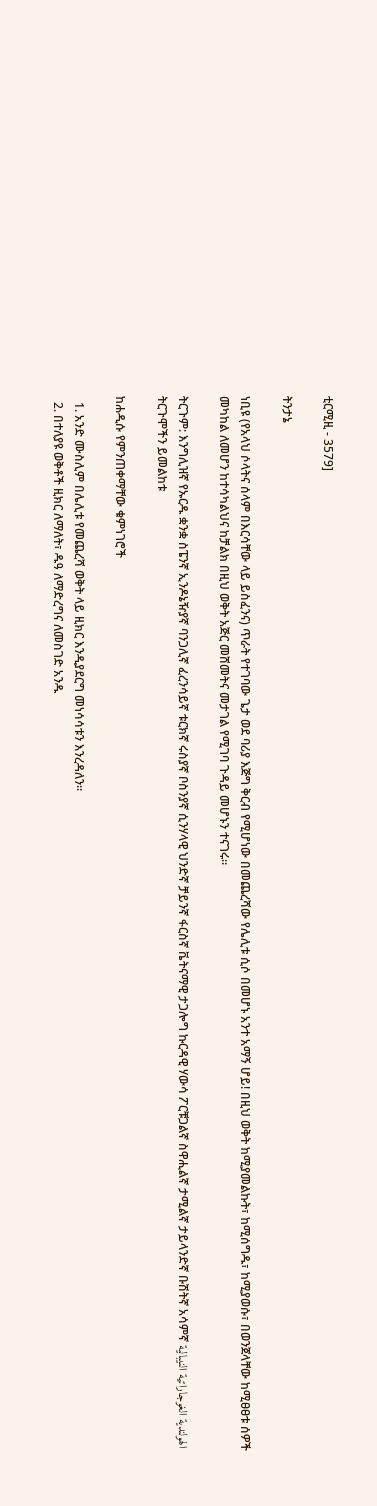ቲርሚዚ - 3579]

ትንታኔ

ነቢዩ (የአላህ ሶላትና ሰላም በእርሳቸው ላይ ይስፈንና) ጥራት የተገባው ጌታ ወደ ባሪያ እጅግ ቅርብ የሚሆነው በመጨረሻው የሌሊቱ ሲሶ በመሆኑ አንተ አማኝ ሆይ! በዚህ ወቅት ከሚያመልኩት፣ ከሚሰግዱ፣ ከሚያወሱ፣ በወንጀላቸው ከሚፀፀቱ ሰዎች መካከል ለመሆን ከተሳካልህና ከቻልክ በዚህ ወቅት አጅር መሸመትና መታገል የሚገባ ጉዳይ መሆኑን ተናገሩ።

ትርጉም: እንግሊዝኛ የኡርዱ ቋንቋ ስፔንኛ ኢንዶኔዥያኛ ባንጋሊኛ ፈረንሳይኛ ቱርክኛ ሩስያኛ ቦስንያኛ ሲንሃላዊ ህንድኛ ቻይንኛ ፋርስኛ ቬትናማዊ ታጋሎግ ኩርዳዊ ሃውሳ ፖርቹጋልኛ ስዋሒልኛ ታሚልኛ ታይላንድኛ ቡሽትኛ አሳምኛ الهولندية الغوجاراتية النيبالية
ትርጉሞችን ይመልከቱ

ከሐዲሱ የምንጠቀማቸው ቁምነገሮች

  1. አንድ ሙስሊም በሌሊቱ የመጨረሻ ወቅት ላይ ዚክር እንዲያደርግ መነሳሳቱን እንረዳለን።
  2. በተለያዩ ወቅቶች ዚክር ለማለት፣ ዱዓ ለማድረግና ለመስገድ አንዱ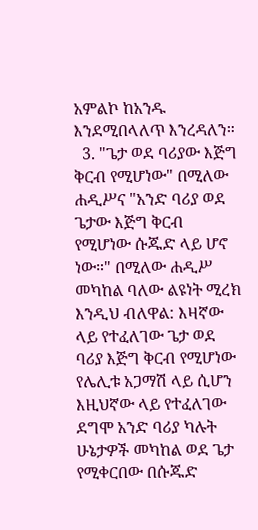አምልኮ ከአንዱ እንደሚበላለጥ እንረዳለን።
  3. "ጌታ ወደ ባሪያው እጅግ ቅርብ የሚሆነው" በሚለው ሐዲሥና "አንድ ባሪያ ወደ ጌታው እጅግ ቅርብ የሚሆነው ሱጁድ ላይ ሆኖ ነው።" በሚለው ሐዲሥ መካከል ባለው ልዩነት ሚረክ እንዲህ ብለዋል: እዛኛው ላይ የተፈለገው ጌታ ወደ ባሪያ እጅግ ቅርብ የሚሆነው የሌሊቱ አጋማሽ ላይ ሲሆን እዚህኛው ላይ የተፈለገው ደግሞ አንድ ባሪያ ካሉት ሁኔታዎች መካከል ወደ ጌታ የሚቀርበው በሱጁድ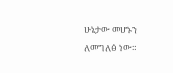ሁኔታው መሆኑን ለመግለፅ ነው።